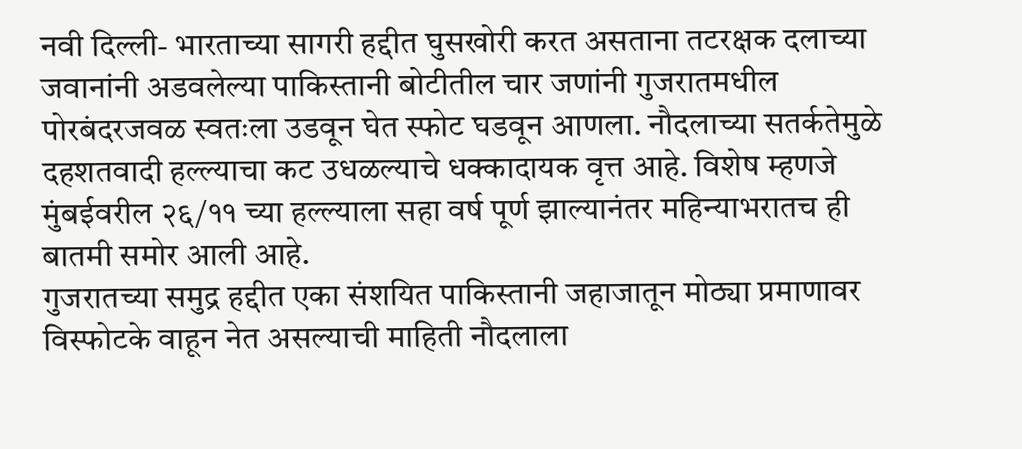नवी दिल्ली- भारताच्या सागरी हद्दीत घुसखोरी करत असताना तटरक्षक दलाच्या जवानांनी अडवलेल्या पाकिस्तानी बोटीतील चार जणांनी गुजरातमधील पोरबंदरजवळ स्वतःला उडवून घेत स्फोट घडवून आणला. नौदलाच्या सतर्कतेमुळे दहशतवादी हल्ल्याचा कट उधळल्याचे धक्कादायक वृत्त आहे. विशेष म्हणजे मुंबईवरील २६/११ च्या हल्ल्याला सहा वर्ष पूर्ण झाल्यानंतर महिन्याभरातच ही बातमी समोर आली आहे.
गुजरातच्या समुद्र हद्दीत एका संशयित पाकिस्तानी जहाजातून मोठ्या प्रमाणावर विस्फोटके वाहून नेत असल्याची माहिती नौदलाला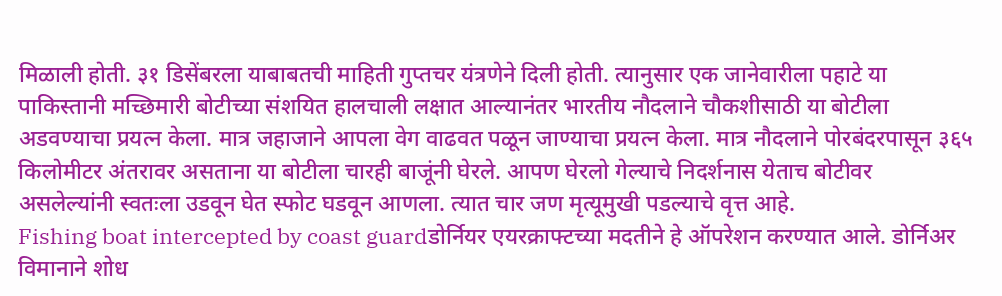मिळाली होती. ३१ डिसेंबरला याबाबतची माहिती गुप्तचर यंत्रणेने दिली होती. त्यानुसार एक जानेवारीला पहाटे या पाकिस्तानी मच्छिमारी बोटीच्या संशयित हालचाली लक्षात आल्यानंतर भारतीय नौदलाने चौकशीसाठी या बोटीला अडवण्याचा प्रयत्न केला. मात्र जहाजाने आपला वेग वाढवत पळून जाण्याचा प्रयत्न केला. मात्र नौदलाने पोरबंदरपासून ३६५ किलोमीटर अंतरावर असताना या बोटीला चारही बाजूंनी घेरले. आपण घेरलो गेल्याचे निदर्शनास येताच बोटीवर असलेल्यांनी स्वतःला उडवून घेत स्फोट घडवून आणला. त्यात चार जण मृत्यूमुखी पडल्याचे वृत्त आहे.
Fishing boat intercepted by coast guardडोर्नियर एयरक्राफ्टच्या मदतीने हे ऑपरेशन करण्यात आले. डोर्निअर विमानाने शोध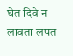घेत दिवे न लावता लपत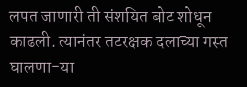लपत जाणारी ती संशयित बोट शोधून काढली. त्यानंतर तटरक्षक दलाच्या गस्त घालणा-या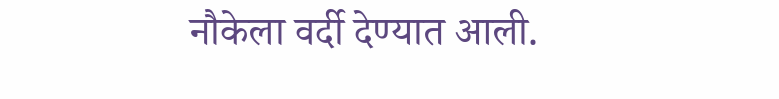नौकेला वर्दी देण्यात आली.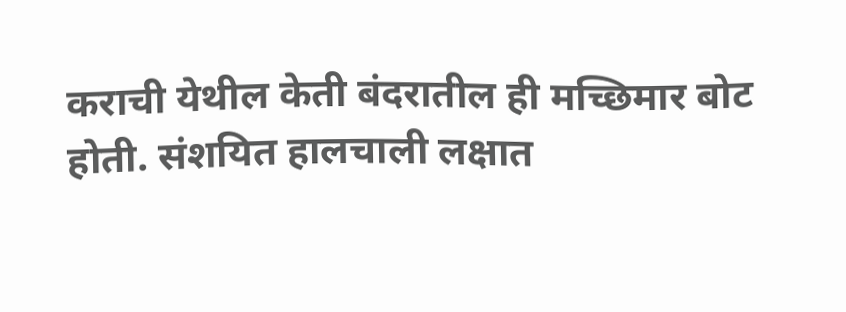कराची येथील केती बंदरातील ही मच्छिमार बोट होती. संशयित हालचाली लक्षात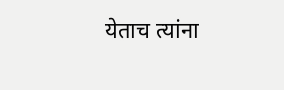येताच त्यांना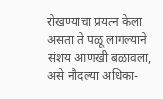रोखण्याचा प्रयत्न केला असता ते पळू लागल्याने संशय आणखी बळावला, असे नौदल्या अधिका-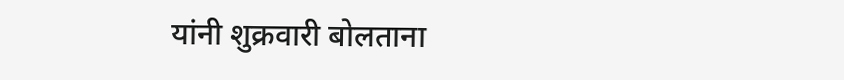यांनी शुक्रवारी बोलताना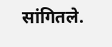सांगितले.